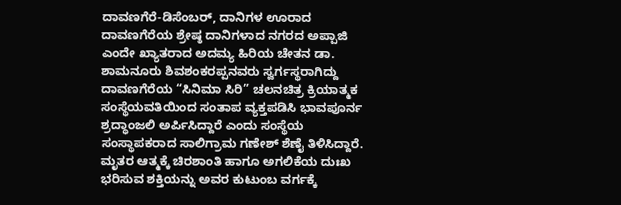ದಾವಣಗೆರೆ-ಡಿಸೆಂಬರ್, ದಾನಿಗಳ ಊರಾದ ದಾವಣಗೆರೆಯ ಶ್ರೇಷ್ಠ ದಾನಿಗಳಾದ ನಗರದ ಅಪ್ಪಾಜಿ ಎಂದೇ ಖ್ಯಾತರಾದ ಅದಮ್ಯ ಹಿರಿಯ ಚೇತನ ಡಾ. ಶಾಮನೂರು ಶಿವಶಂಕರಪ್ಪನವರು ಸ್ವರ್ಗಸ್ಥರಾಗಿದ್ದು ದಾವಣಗೆರೆಯ “ಸಿನಿಮಾ ಸಿರಿ” ಚಲನಚಿತ್ರ ಕ್ರಿಯಾತ್ಮಕ ಸಂಸ್ಥೆಯವತಿಯಿಂದ ಸಂತಾಪ ವ್ಯಕ್ತಪಡಿಸಿ ಭಾವಪೂರ್ನ ಶ್ರದ್ಧಾಂಜಲಿ ಅರ್ಪಿಸಿದ್ದಾರೆ ಎಂದು ಸಂಸ್ಥೆಯ ಸಂಸ್ಥಾಪಕರಾದ ಸಾಲಿಗ್ರಾಮ ಗಣೇಶ್ ಶೆಣೈ ತಿಳಿಸಿದ್ದಾರೆ.
ಮೃತರ ಆತ್ಮಕ್ಕೆ ಚಿರಶಾಂತಿ ಹಾಗೂ ಅಗಲಿಕೆಯ ದುಃಖ ಭರಿಸುವ ಶಕ್ತಿಯನ್ನು ಅವರ ಕುಟುಂಬ ವರ್ಗಕ್ಕೆ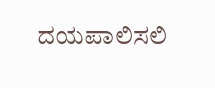ದಯಪಾಲಿಸಲಿ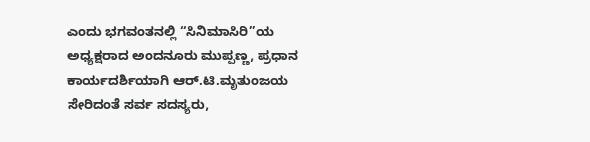ಎಂದು ಭಗವಂತನಲ್ಲಿ “ಸಿನಿಮಾಸಿರಿ”ಯ ಅಧ್ಯಕ್ಷರಾದ ಅಂದನೂರು ಮುಪ್ಪಣ್ಣ, ಪ್ರಧಾನ ಕಾರ್ಯದರ್ಶಿಯಾಗಿ ಆರ್.ಟಿ.ಮೃತುಂಜಯ ಸೇರಿದಂತೆ ಸರ್ವ ಸದಸ್ಯರು,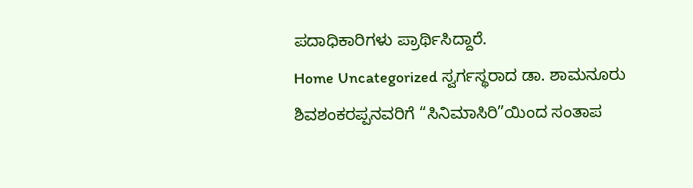ಪದಾಧಿಕಾರಿಗಳು ಪ್ರಾರ್ಥಿಸಿದ್ದಾರೆ.
Home Uncategorized ಸ್ವರ್ಗಸ್ಥರಾದ ಡಾ. ಶಾಮನೂರು ಶಿವಶಂಕರಪ್ಪನವರಿಗೆ “ಸಿನಿಮಾಸಿರಿ”ಯಿಂದ ಸಂತಾಪ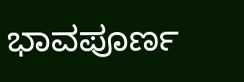ಭಾವಪೂರ್ಣ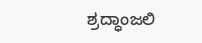ಶ್ರದ್ಧಾಂಜಲಿ